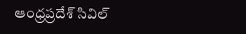ఆంధ్రప్రదేశ్ సివిల్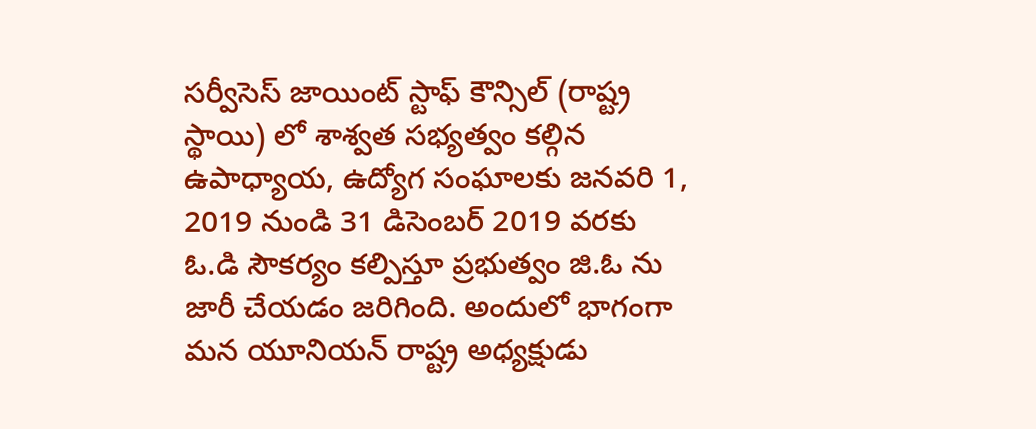సర్వీసెస్ జాయింట్ స్టాఫ్ కౌన్సిల్ (రాష్ట్ర స్థాయి) లో శాశ్వత సభ్యత్వం కల్గిన ఉపాధ్యాయ, ఉద్యోగ సంఘాలకు జనవరి 1, 2019 నుండి 31 డిసెంబర్ 2019 వరకు ఓ.డి సౌకర్యం కల్పిస్తూ ప్రభుత్వం జి.ఓ ను జారీ చేయడం జరిగింది. అందులో భాగంగా మన యూనియన్ రాష్ట్ర అధ్యక్షుడు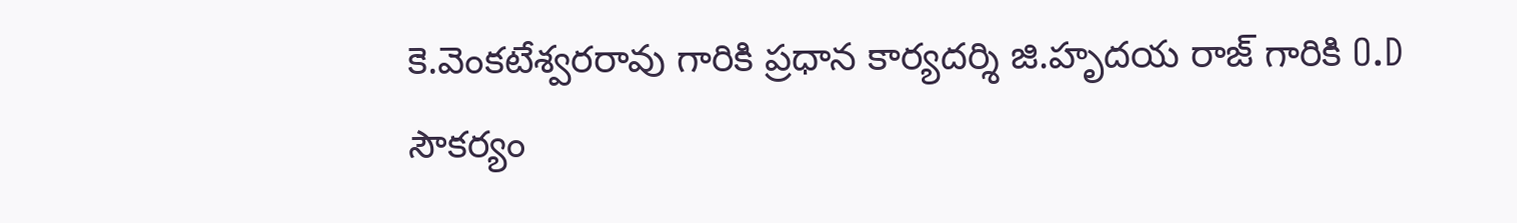కె.వెంకటేశ్వరరావు గారికి ప్రధాన కార్యదర్శి జి.హృదయ రాజ్ గారికి O.D సౌకర్యం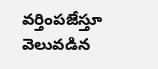వర్తింపజేస్తూ వెలువడిన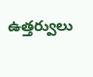ఉత్తర్వులు